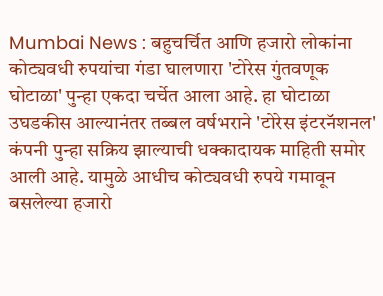Mumbai News : बहुचर्चित आणि हजारो लोकांना कोट्यवधी रुपयांचा गंडा घालणारा 'टोरेस गुंतवणूक घोटाळा' पुन्हा एकदा चर्चेत आला आहे. हा घोटाळा उघडकीस आल्यानंतर तब्बल वर्षभराने 'टोरेस इंटरनॅशनल' कंपनी पुन्हा सक्रिय झाल्याची धक्कादायक माहिती समोर आली आहे. यामुळे आधीच कोट्यवधी रुपये गमावून बसलेल्या हजारो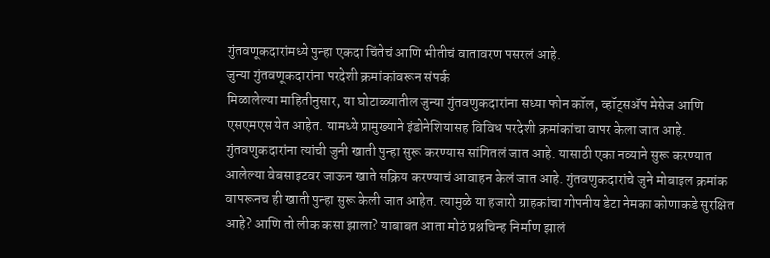गुंतवणूकदारांमध्ये पुन्हा एकदा चिंतेचं आणि भीतीचं वातावरण पसरलं आहे.
जुन्या गुंतवणूकदारांना परदेशी क्रमांकांवरून संपर्क
मिळालेल्या माहितीनुसार, या घोटाळ्यातील जुन्या गुंतवणुकदारांना सध्या फोन कॉल, व्हॉट्सॲप मेसेज आणि एसएमएस येत आहेत. यामध्ये प्रामुख्याने इंडोनेशियासह विविध परदेशी क्रमांकांचा वापर केला जात आहे. गुंतवणुकदारांना त्यांची जुनी खाती पुन्हा सुरू करण्यास सांगितलं जात आहे. यासाठी एका नव्याने सुरू करण्यात आलेल्या वेबसाइटवर जाऊन खाते सक्रिय करण्याचं आवाहन केलं जात आहे. गुंतवणुकदारांचे जुने मोबाइल क्रमांक वापरूनच ही खाती पुन्हा सुरू केली जात आहेत. त्यामुळे या हजारो ग्राहकांचा गोपनीय डेटा नेमका कोणाकडे सुरक्षित आहे? आणि तो लीक कसा झाला? याबाबत आता मोठं प्रश्नचिन्ह निर्माण झालं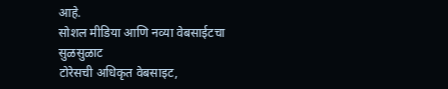आहे.
सोशल मीडिया आणि नव्या वेबसाईटचा सुळसुळाट
टोरेसची अधिकृत वेबसाइट,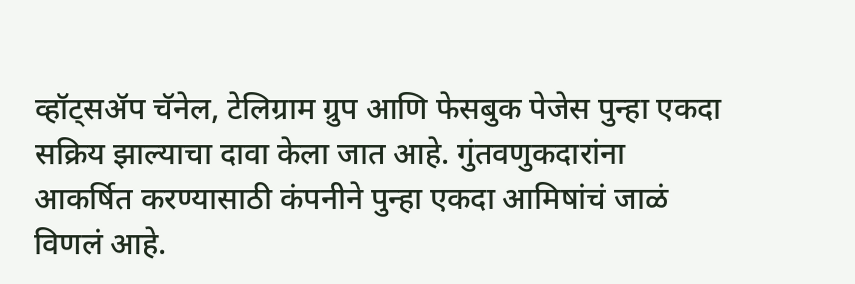व्हॉट्सॲप चॅनेल, टेलिग्राम ग्रुप आणि फेसबुक पेजेस पुन्हा एकदा सक्रिय झाल्याचा दावा केला जात आहे. गुंतवणुकदारांना आकर्षित करण्यासाठी कंपनीने पुन्हा एकदा आमिषांचं जाळं विणलं आहे.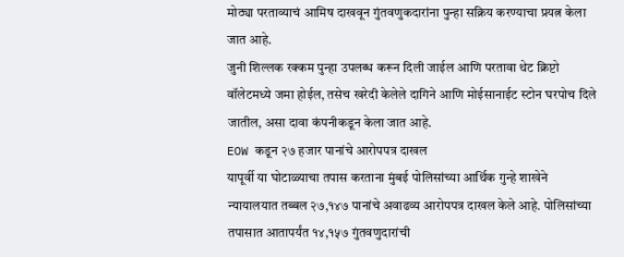मोठ्या परताव्याचं आमिष दाखवून गुंतवणुकदारांना पुन्हा सक्रिय करण्याचा प्रयत्न केला जात आहे.
जुनी शिल्लक रक्कम पुन्हा उपलब्ध करून दिली जाईल आणि परतावा थेट क्रिप्टो वॉलेटमध्ये जमा होईल, तसेच खरेदी केलेले दागिने आणि मोईसानाईट स्टोन घरपोच दिले जातील, असा दावा कंपनीकडून केला जात आहे.
EOW कडून २७ हजार पानांचे आरोपपत्र दाखल
यापूर्वी या घोटाळ्याचा तपास करताना मुंबई पोलिसांच्या आर्थिक गुन्हे शाखेने न्यायालयात तब्बल २७,१४७ पानांचे अवाढव्य आरोपपत्र दाखल केले आहे. पोलिसांच्या तपासात आतापर्यंत १४,१५७ गुंतवणुदारांची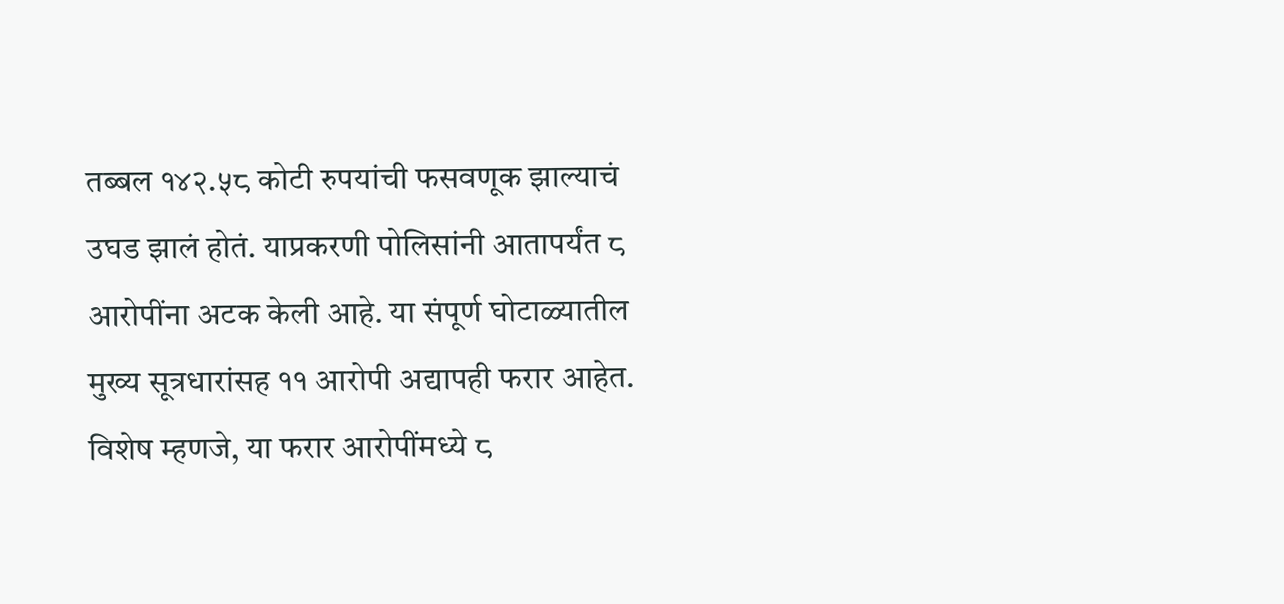तब्बल १४२.५८ कोटी रुपयांची फसवणूक झाल्याचं उघड झालं होतं. याप्रकरणी पोलिसांनी आतापर्यंत ८ आरोपींना अटक केली आहे. या संपूर्ण घोटाळ्यातील मुख्य सूत्रधारांसह ११ आरोपी अद्यापही फरार आहेत. विशेष म्हणजे, या फरार आरोपींमध्ये ८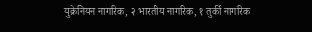युक्रेनियन नागरिक, २ भारतीय नागरिक, १ तुर्की नागरिक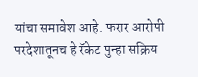यांचा समावेश आहे. फरार आरोपी परदेशातूनच हे रॅकेट पुन्हा सक्रिय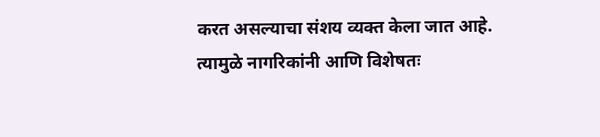करत असल्याचा संशय व्यक्त केला जात आहे. त्यामुळे नागरिकांनी आणि विशेषतः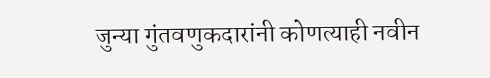जुन्या गुंतवणुकदारांनी कोणत्याही नवीन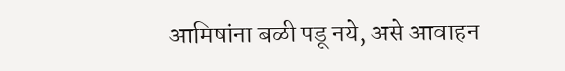आमिषांना बळी पडू नये, असे आवाहन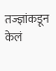तज्ज्ञांकडून केलं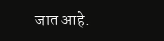जात आहे.